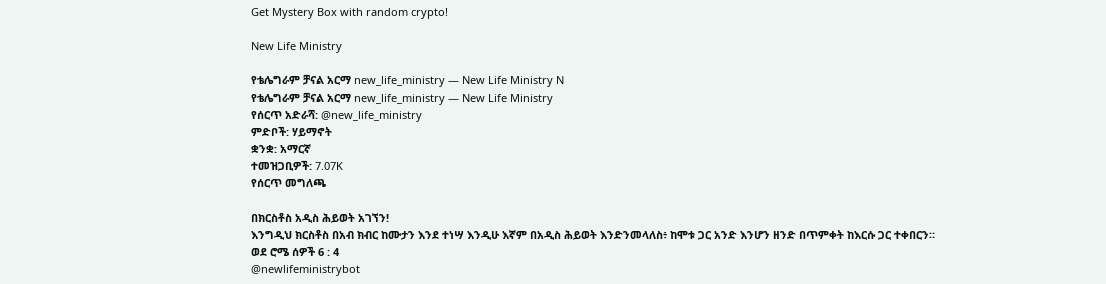Get Mystery Box with random crypto!

New Life Ministry

የቴሌግራም ቻናል አርማ new_life_ministry — New Life Ministry N
የቴሌግራም ቻናል አርማ new_life_ministry — New Life Ministry
የሰርጥ አድራሻ: @new_life_ministry
ምድቦች: ሃይማኖት
ቋንቋ: አማርኛ
ተመዝጋቢዎች: 7.07K
የሰርጥ መግለጫ

በክርስቶስ አዲስ ሕይወት አገኘን!
እንግዲህ ክርስቶስ በአብ ክብር ከሙታን እንደ ተነሣ እንዲሁ እኛም በአዲስ ሕይወት እንድንመላለስ፥ ከሞቱ ጋር አንድ እንሆን ዘንድ በጥምቀት ከእርሱ ጋር ተቀበርን።
ወደ ሮሜ ሰዎች 6 : 4
@newlifeministrybot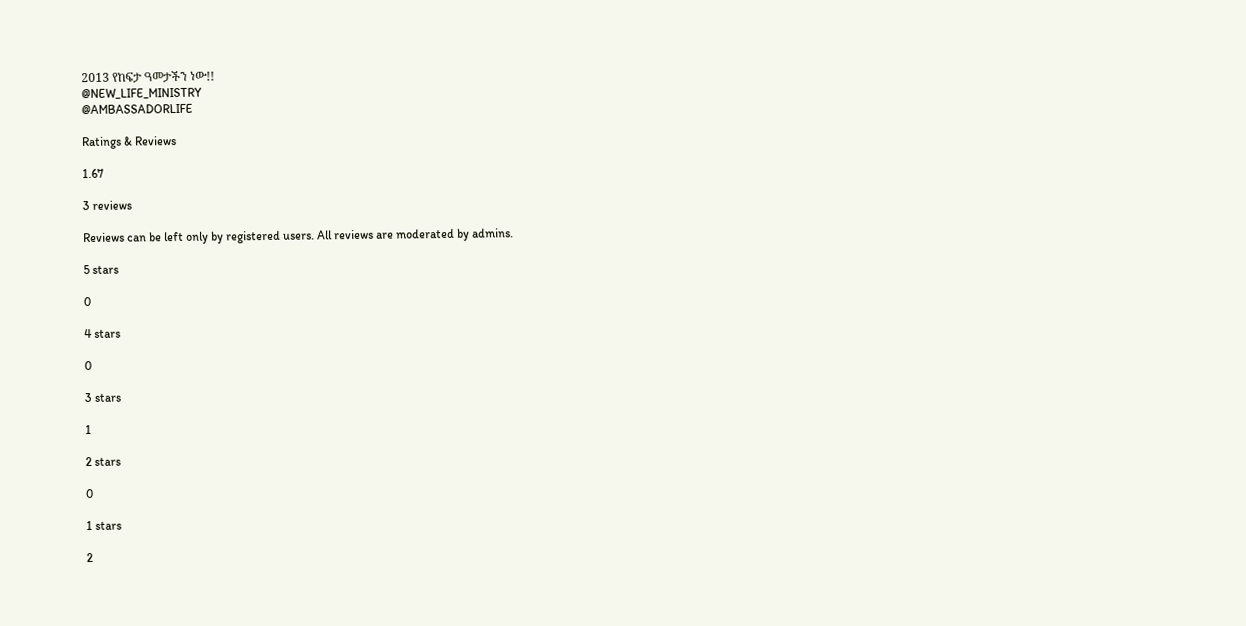2013 የከፍታ ዓመታችን ነው!!
@NEW_LIFE_MINISTRY
@AMBASSADORLIFE

Ratings & Reviews

1.67

3 reviews

Reviews can be left only by registered users. All reviews are moderated by admins.

5 stars

0

4 stars

0

3 stars

1

2 stars

0

1 stars

2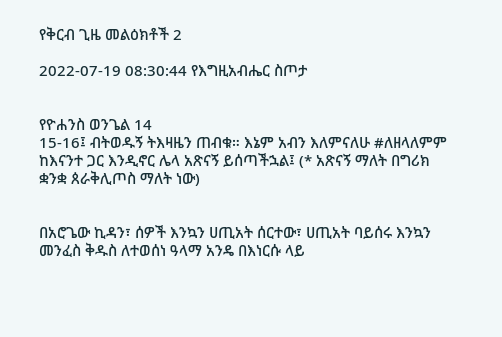የቅርብ ጊዜ መልዕክቶች 2

2022-07-19 08:30:44 የእግዚአብሔር ስጦታ


የዮሐንስ ወንጌል 14
15-16፤ ብትወዱኝ ትእዛዜን ጠብቁ። እኔም አብን እለምናለሁ #ለዘላለምም ከእናንተ ጋር እንዲኖር ሌላ አጽናኝ ይሰጣችኋል፤ (* አጽናኝ ማለት በግሪክ ቋንቋ ጰራቅሊጦስ ማለት ነው)


በአሮጌው ኪዳን፣ ሰዎች እንኳን ሀጢአት ሰርተው፣ ሀጢአት ባይሰሩ እንኳን መንፈስ ቅዱስ ለተወሰነ ዓላማ አንዴ በእነርሱ ላይ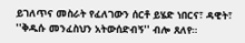ይገለጥና መስራት የፈለገውን ሰርቶ ይሄድ ነበርና፣ ዳዊት፣ ''ቅዱሱ መንፈስህን አትውሰድብኝ'' ብሎ ጸለየ።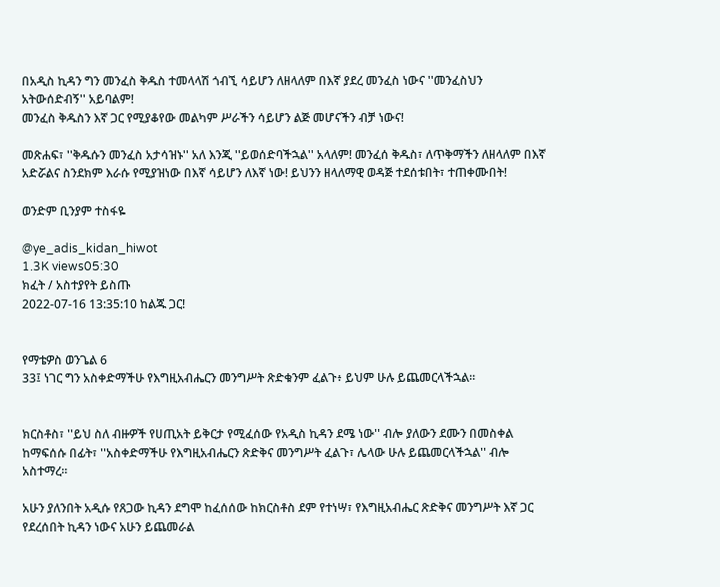በአዲስ ኪዳን ግን መንፈስ ቅዱስ ተመላላሽ ጎብኚ ሳይሆን ለዘላለም በእኛ ያደረ መንፈስ ነውና ''መንፈስህን አትውሰድብኝ'' አይባልም!
መንፈስ ቅዱስን እኛ ጋር የሚያቆየው መልካም ሥራችን ሳይሆን ልጅ መሆናችን ብቻ ነውና!

መጽሐፍ፣ ''ቅዱሱን መንፈስ አታሳዝኑ'' አለ እንጂ ''ይወሰድባችኋል'' አላለም! መንፈሰ ቅዱስ፣ ለጥቅማችን ለዘላለም በእኛ አድሯልና ስንደክም እራሱ የሚያዝነው በእኛ ሳይሆን ለእኛ ነው! ይህንን ዘላለማዊ ወዳጅ ተደሰቱበት፣ ተጠቀሙበት!

ወንድም ቢንያም ተስፋዬ

@ye_adis_kidan_hiwot
1.3K views05:30
ክፈት / አስተያየት ይስጡ
2022-07-16 13:35:10 ከልጁ ጋር!


የማቴዎስ ወንጌል 6
33፤ ነገር ግን አስቀድማችሁ የእግዚአብሔርን መንግሥት ጽድቁንም ፈልጉ፥ ይህም ሁሉ ይጨመርላችኋል።


ክርስቶስ፣ ''ይህ ስለ ብዙዎች የሀጢአት ይቅርታ የሚፈሰው የአዲስ ኪዳን ደሜ ነው'' ብሎ ያለውን ደሙን በመስቀል ከማፍሰሱ በፊት፣ ''አስቀድማችሁ የእግዚአብሔርን ጽድቅና መንግሥት ፈልጉ፣ ሌላው ሁሉ ይጨመርላችኋል'' ብሎ አስተማረ።

አሁን ያለንበት አዲሱ የጸጋው ኪዳን ደግሞ ከፈሰሰው ከክርስቶስ ደም የተነሣ፣ የእግዚአብሔር ጽድቅና መንግሥት እኛ ጋር የደረሰበት ኪዳን ነውና አሁን ይጨመራል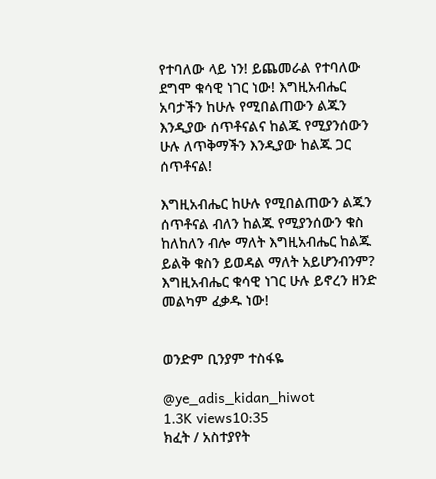የተባለው ላይ ነን! ይጨመራል የተባለው ደግሞ ቁሳዊ ነገር ነው! እግዚአብሔር አባታችን ከሁሉ የሚበልጠውን ልጁን እንዲያው ሰጥቶናልና ከልጁ የሚያንሰውን ሁሉ ለጥቅማችን እንዲያው ከልጁ ጋር ሰጥቶናል!

እግዚአብሔር ከሁሉ የሚበልጠውን ልጁን ሰጥቶናል ብለን ከልጁ የሚያንሰውን ቁስ ከለከለን ብሎ ማለት እግዚአብሔር ከልጁ ይልቅ ቁስን ይወዳል ማለት አይሆንብንም? እግዚአብሔር ቁሳዊ ነገር ሁሉ ይኖረን ዘንድ መልካም ፈቃዱ ነው!


ወንድም ቢንያም ተስፋዬ

@ye_adis_kidan_hiwot
1.3K views10:35
ክፈት / አስተያየት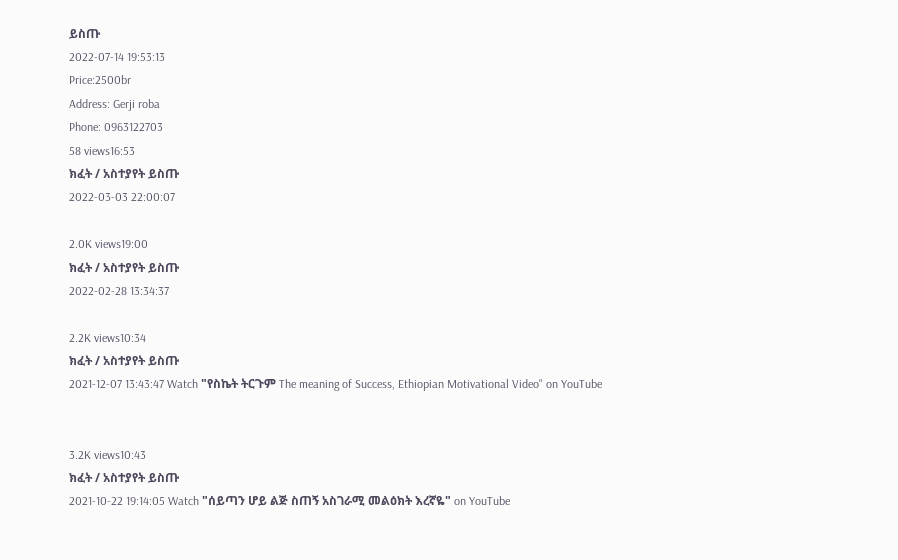ይስጡ
2022-07-14 19:53:13
Price:2500br
Address: Gerji roba
Phone: 0963122703
58 views16:53
ክፈት / አስተያየት ይስጡ
2022-03-03 22:00:07

2.0K views19:00
ክፈት / አስተያየት ይስጡ
2022-02-28 13:34:37

2.2K views10:34
ክፈት / አስተያየት ይስጡ
2021-12-07 13:43:47 Watch "የስኬት ትርጉም The meaning of Success, Ethiopian Motivational Video" on YouTube


3.2K views10:43
ክፈት / አስተያየት ይስጡ
2021-10-22 19:14:05 Watch "ሰይጣን ሆይ ልጅ ስጠኝ አስገራሚ መልዕክት እረኛዬ" on YouTube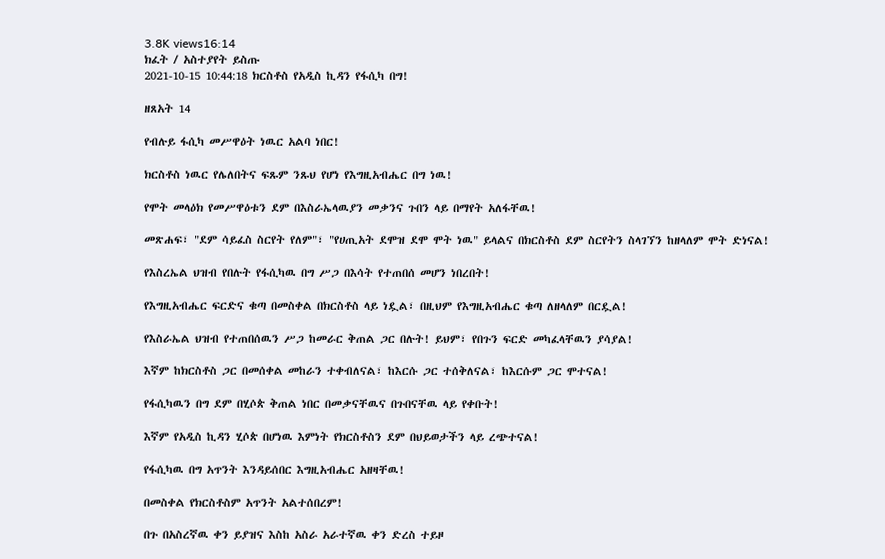3.8K views16:14
ክፈት / አስተያየት ይስጡ
2021-10-15 10:44:18 ክርስቶስ የአዲስ ኪዳን የፋሲካ በግ!

ዘጸአት 14

የብሉይ ፋሲካ መሥዋዕት ነዉር አልባ ነበር!

ክርስቶስ ነዉር የሌለበትና ፍጹም ንጹህ የሆነ የእግዚአብሔር በግ ነዉ!

የሞት መላዕክ የመሥዋዕቱን ደም በእስራኤላዉያን መቃንና ጉበን ላይ በማየት አለፋቸዉ!

መጽሐፍ፣ "ደም ሳይፈስ ስርየት የለም"፣ "የሀጢአት ደሞዝ ደሞ ሞት ነዉ" ይላልና በክርስቶስ ደም ስርየትን ስላገኘን ከዘላለም ሞት ድነናል!

የእስረኤል ህዝብ የበሉት የፋሲካዉ በግ ሥጋ በእሳት የተጠበሰ መሆን ነበረበት!

የእግዚአብሔር ፍርድና ቁጣ በመስቀል በክርስቶስ ላይ ነዷል፣ በዚህም የእግዚአብሔር ቁጣ ለዘላለም በርዷል!

የእስራኤል ህዝብ የተጠበሰዉን ሥጋ ከመራር ቅጠል ጋር በሉት! ይህም፣ የበጉን ፍርድ መካፈላቸዉን ያሳያል!

እኛም ከክርስቶስ ጋር በመሰቀል መከራን ተቀብለናል፣ ከእርሱ ጋር ተሰቅለናል፣ ከእርሱም ጋር ሞተናል!

የፋሲካዉን በግ ደም በሂሶጵ ቅጠል ነበር በመቃናቸዉና በጉበናቸዉ ላይ የቀቡት!

እኛም የአዲስ ኪዳን ሂሶጵ በሆነዉ እምነት የክርስቶስን ደም በህይወታችን ላይ ረጭተናል!

የፋሲካዉ በግ አጥንት እንዳይሰበር እግዚአብሔር አዘዛቸዉ!

በመስቀል የክርስቶስም አጥንት አልተሰበረም!

በጉ በአስረኛዉ ቀን ይያዝና እስከ አስራ አራተኛዉ ቀን ድረስ ተይዞ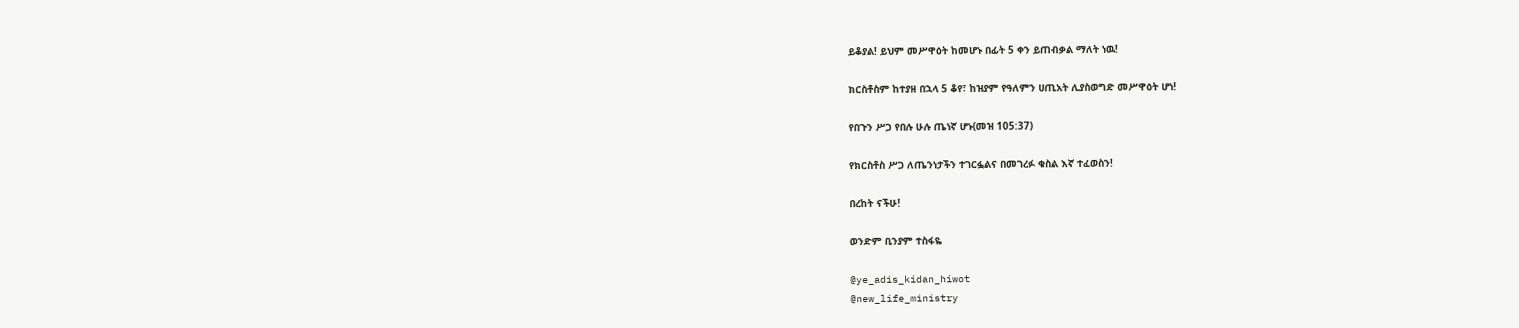ይቆያል! ይህም መሥዋዕት ከመሆኑ በፊት 5 ቀን ይጠብቃል ማለት ነዉ!

ክርስቶስም ከተያዘ በኋላ 5 ቆየ፣ ከዝያም የዓለምን ሀጢአት ሊያስወግድ መሥዋዕት ሆነ!

የበጉን ሥጋ የበሉ ሁሉ ጤነኛ ሆኑ(መዝ 105:37)

የክርስቶስ ሥጋ ለጤንነታችን ተገርፏልና በመገረፉ ቁስል እኛ ተፈወስን!

በረከት ናችሁ!

ወንድም ቢንያም ተስፋዬ

@ye_adis_kidan_hiwot
@new_life_ministry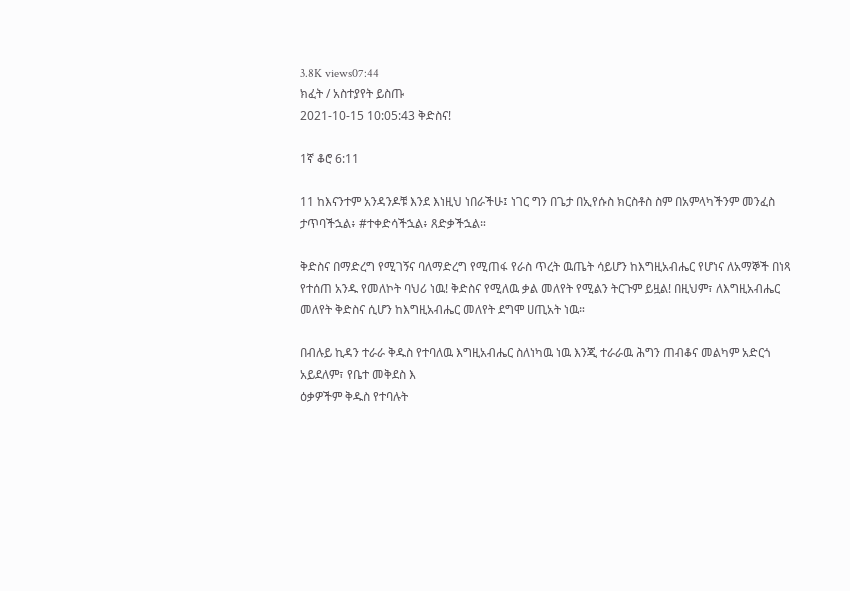3.8K views07:44
ክፈት / አስተያየት ይስጡ
2021-10-15 10:05:43 ቅድስና!

1ኛ ቆሮ 6:11

11 ከእናንተም አንዳንዶቹ እንደ እነዚህ ነበራችሁ፤ ነገር ግን በጌታ በኢየሱስ ክርስቶስ ስም በአምላካችንም መንፈስ ታጥባችኋል፥ #ተቀድሳችኋል፥ ጸድቃችኋል።

ቅድስና በማድረግ የሚገኝና ባለማድረግ የሚጠፋ የራስ ጥረት ዉጤት ሳይሆን ከእግዚአብሔር የሆነና ለአማኞች በነጻ የተሰጠ አንዱ የመለኮት ባህሪ ነዉ! ቅድስና የሚለዉ ቃል መለየት የሚልን ትርጉም ይዟል! በዚህም፣ ለእግዚአብሔር መለየት ቅድስና ሲሆን ከእግዚአብሔር መለየት ደግሞ ሀጢአት ነዉ።

በብሉይ ኪዳን ተራራ ቅዱስ የተባለዉ እግዚአብሔር ስለነካዉ ነዉ እንጂ ተራራዉ ሕግን ጠብቆና መልካም አድርጎ አይደለም፣ የቤተ መቅደስ እ
ዕቃዎችም ቅዱስ የተባሉት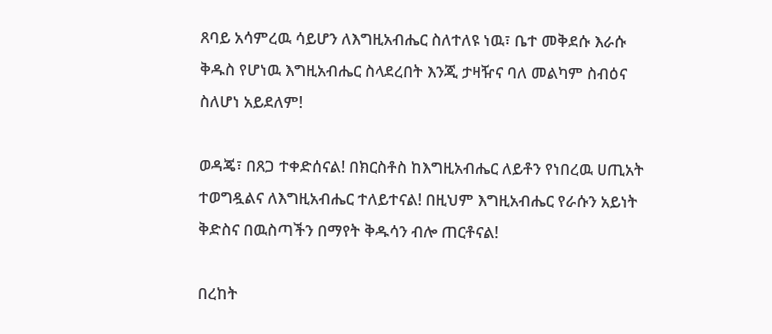ጸባይ አሳምረዉ ሳይሆን ለእግዚአብሔር ስለተለዩ ነዉ፣ ቤተ መቅደሱ እራሱ ቅዱስ የሆነዉ እግዚአብሔር ስላደረበት እንጂ ታዛዥና ባለ መልካም ስብዕና ስለሆነ አይደለም!

ወዳጄ፣ በጸጋ ተቀድሰናል! በክርስቶስ ከእግዚአብሔር ለይቶን የነበረዉ ሀጢአት ተወግዷልና ለእግዚአብሔር ተለይተናል! በዚህም እግዚአብሔር የራሱን አይነት ቅድስና በዉስጣችን በማየት ቅዱሳን ብሎ ጠርቶናል!

በረከት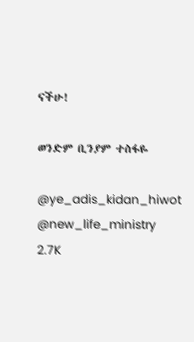ናችሁ!

ወንድም ቢንያም ተስፋዬ

@ye_adis_kidan_hiwot
@new_life_ministry
2.7K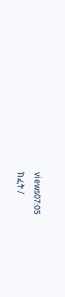views07:05
ክፈት /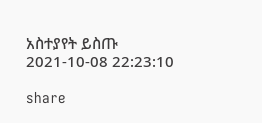አስተያየት ይስጡ
2021-10-08 22:23:10

share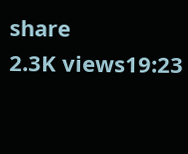share
2.3K views19:23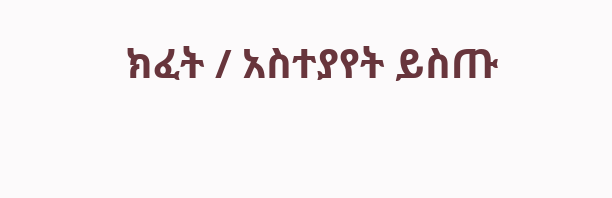ክፈት / አስተያየት ይስጡ